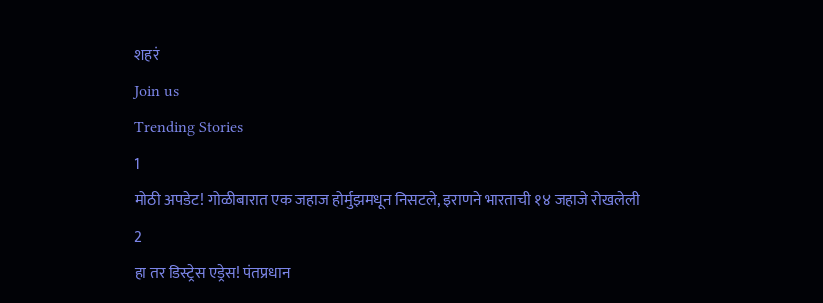शहरं
Join us
Trending Stories
1
मोठी अपडेट! गोळीबारात एक जहाज होर्मुझमधून निसटले, इराणने भारताची १४ जहाजे रोखलेली
2
हा तर डिस्ट्रेस एड्रेस! पंतप्रधान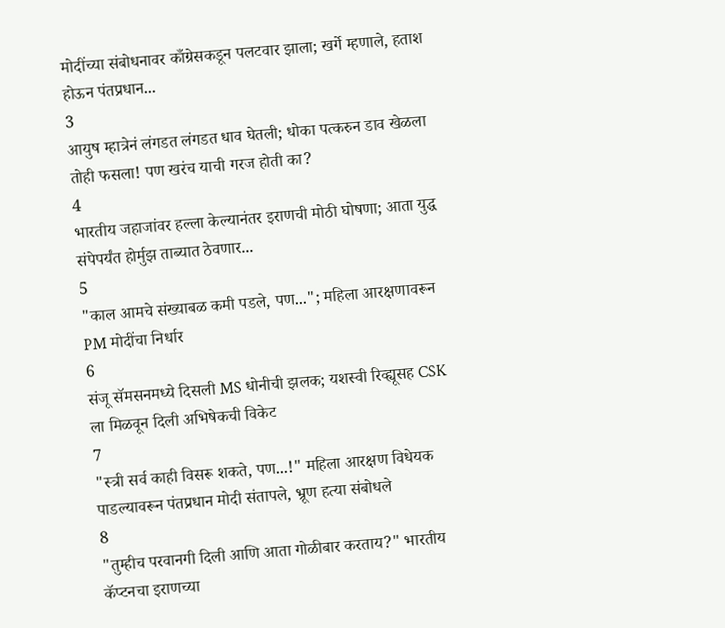मोदींच्या संबोधनावर काँग्रेसकडून पलटवार झाला; खर्गे म्हणाले, हताश होऊन पंतप्रधान...
3
आयुष म्हात्रेनं लंगडत लंगडत धाव घेतली; धोका पत्करुन डाव खेळला तोही फसला! पण खरंच याची गरज होती का?
4
भारतीय जहाजांवर हल्ला केल्यानंतर इराणची मोठी घोषणा; आता युद्ध संपेपर्यंत होर्मुझ ताब्यात ठेवणार...
5
"काल आमचे संख्याबळ कमी पडले, पण..."; महिला आरक्षणावरून PM मोदींचा निर्धार
6
संजू सॅमसनमध्ये दिसली MS धोनीची झलक; यशस्वी रिव्ह्यूसह CSK ला मिळवून दिली अभिषेकची विकेट
7
"स्त्री सर्व काही विसरू शकते, पण...!" महिला आरक्षण विधेयक पाडल्यावरून पंतप्रधान मोदी संतापले, भ्रूण हत्या संबोधले
8
"तुम्हीच परवानगी दिली आणि आता गोळीबार करताय?" भारतीय कॅप्टनचा इराणच्या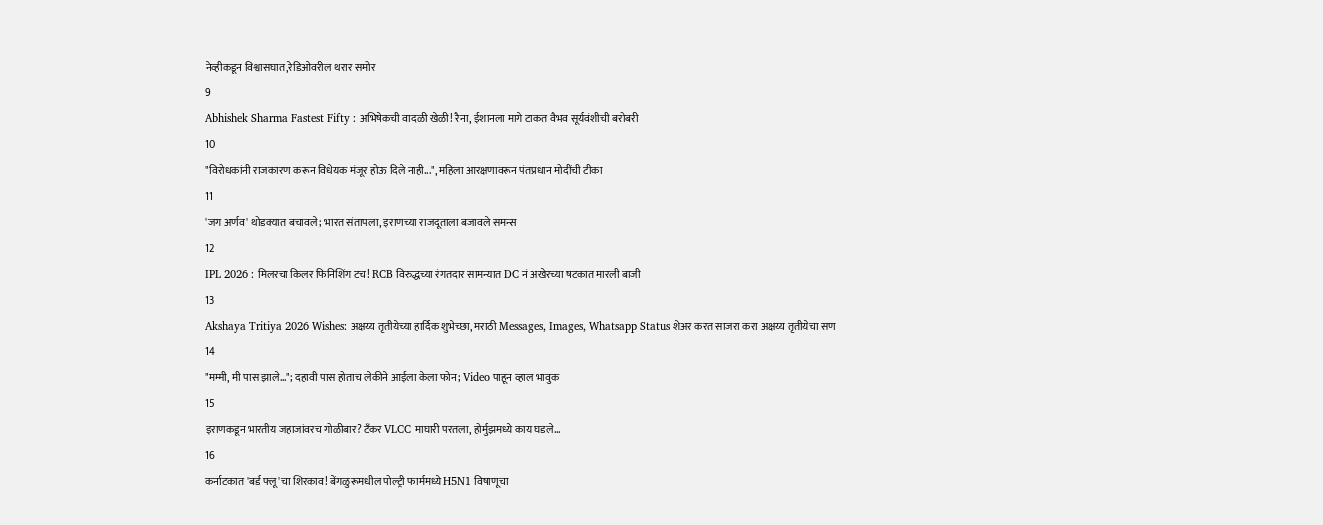नेव्हीकडून विश्वासघात,रेडिओवरील थरार समोर
9
Abhishek Sharma Fastest Fifty : अभिषेकची वादळी खेळी! रैना, ईशानला मागे टाकत वैभव सूर्यवंशीची बरोबरी
10
"विरोधकांनी राजकारण करून विधेयक मंजूर होऊ दिले नाही...", महिला आरक्षणावरून पंतप्रधान मोदींची टीका
11
'जग अर्णव' थोडक्यात बचावले; भारत संतापला, इराणच्या राजदूताला बजावले समन्स
12
IPL 2026 : मिलरचा किलर फिनिशिंग टच! RCB विरुद्धच्या रंगतदार सामन्यात DC नं अखेरच्या षटकात मारली बाजी
13
Akshaya Tritiya 2026 Wishes: अक्षय्य तृतीयेच्या हार्दिक शुभेच्छा, मराठी Messages, Images, Whatsapp Status शेअर करत साजरा करा अक्षय्य तृतीयेचा सण
14
"मम्मी, मी पास झाले..."; दहावी पास होताच लेकीने आईला केला फोन; Video पाहून व्हाल भावुक
15
इराणकडून भारतीय जहाजांवरच गोळीबार? टँकर VLCC माघारी परतला, होर्मुझमध्ये काय घडले...
16
कर्नाटकात 'बर्ड फ्लू'चा शिरकाव! बेंगळुरूमधील पोल्ट्री फार्ममध्ये H5N1 विषाणूचा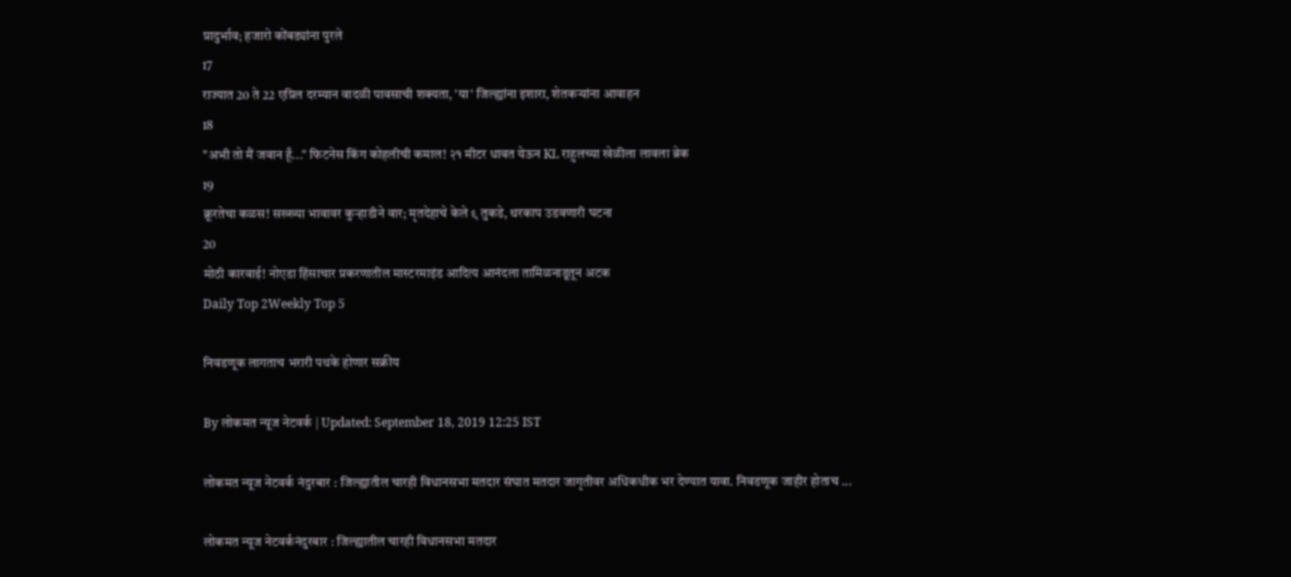प्रादुर्भाव; हजारो कोंबड्यांना पुरले
17
राज्यात 20 ते 22 एप्रिल दरम्यान वादळी पावसाची शक्यता, 'या' जिल्ह्यांना इशारा, शेतकऱ्यांना आवाहन
18
"अभी तो मैं जवान हूँ..." फिटनेस किंग कोहलीची कमाल! २१ मीटर धावत येऊन KL राहुलच्या खेळीला लावला ब्रेक
19
क्रूरतेचा कळस! सख्ख्या भावावर कुऱ्हाडीने वार; मृतदेहाचे केले ९ तुकडे, थरकाप उडवणारी घटना
20
मोठी कारवाई! नोएडा हिंसाचार प्रकरणातील मास्टरमाइंड आदित्य आनंदला तामिळनाडूतून अटक
Daily Top 2Weekly Top 5

निवडणूक लागताच भरारी पथके होणार सक्रीय

By लोकमत न्यूज नेटवर्क | Updated: September 18, 2019 12:25 IST

लोकमत न्यूज नेटवर्क नंदुरबार : जिल्ह्यातील चारही विधानसभा मतदार संघात मतदार जागृतीवर अधिकधीक भर देण्यात यावा. निवडणूक जाहीर होताच ...

लोकमत न्यूज नेटवर्कनंदुरबार : जिल्ह्यातील चारही विधानसभा मतदार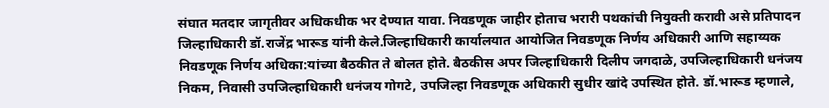संघात मतदार जागृतीवर अधिकधीक भर देण्यात यावा. निवडणूक जाहीर होताच भरारी पथकांची नियुक्ती करावी असे प्रतिपादन जिल्हाधिकारी डॉ.राजेंद्र भारूड यांनी केले.जिल्हाधिकारी कार्यालयात आयोजित निवडणूक निर्णय अधिकारी आणि सहाय्यक निवडणूक निर्णय अधिका:यांच्या बैठकीत ते बोलत होते. बैठकीस अपर जिल्हाधिकारी दिलीप जगदाळे, उपजिल्हाधिकारी धनंजय निकम, निवासी उपजिल्हाधिकारी धनंजय गोगटे, उपजिल्हा निवडणूक अधिकारी सुधीर खांदे उपस्थित होते. डॉ.भारूड म्हणाले,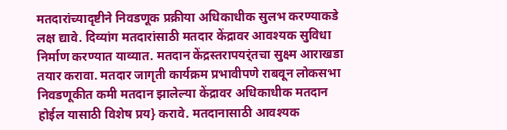मतदारांच्यादृष्टीने निवडणूक प्रक्रीया अधिकाधीक सुलभ करण्याकडे लक्ष द्यावे. दिव्यांग मतदारांसाठी मतदार केंद्रावर आवश्यक सुविधा निर्माण करण्यात याव्यात. मतदान केंद्रस्तरापयर्ंतचा सुक्ष्म आराखडा तयार करावा. मतदार जागृती कार्यक्रम प्रभावीपणे राबवून लोकसभा निवडणूकीत कमी मतदान झालेल्या केंद्रावर अधिकाधीक मतदान होईल यासाठी विशेष प्रय} करावे. मतदानासाठी आवश्यक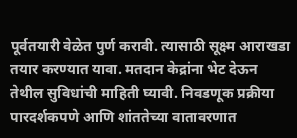पूर्वतयारी वेळेत पुर्ण करावी. त्यासाठी सूक्ष्म आराखडा तयार करण्यात यावा. मतदान केद्रांना भेट देऊन तेथील सुविधांची माहिती घ्यावी. निवडणूक प्रक्रीया पारदर्शकपणे आणि शांततेच्या वातावरणात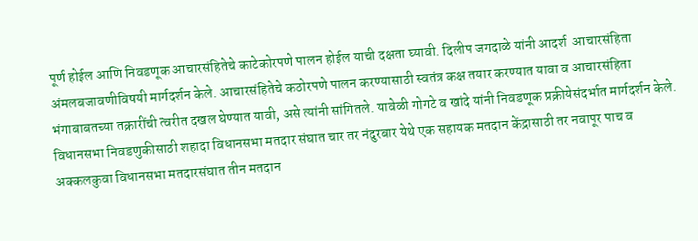पूर्ण होईल आणि निवडणूक आचारसंहितेचे काटेकोरपणे पालन होईल याची दक्षता घ्यावी. दिलीप जगदाळे यांनी आदर्श  आचारसंहिता अंमलबजावणीविषयी मार्गदर्शन केले. आचारसंहितेचे कठोरपणे पालन करण्यासाठी स्वतंत्र कक्ष तयार करण्यात यावा व आचारसंहिता भंगाबाबतच्या तक्रारींची त्वरीत दखल घेण्यात यावी, असे त्यांनी सांगितले. यावेळी गोगटे व खांदे यांनी निवडणूक प्रक्रीयेसंदर्भात मार्गदर्शन केले. विधानसभा निवडणुकीसाठी शहादा विधानसभा मतदार संघात चार तर नंदुरबार येथे एक सहायक मतदान केंद्रासाठी तर नवापूर पाच व अक्कलकुवा विधानसभा मतदारसंघात तीन मतदान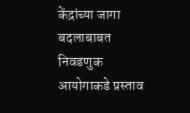केंद्रांच्या जागा बदलाबाबत निवडणुक आयोगाकडे प्रस्ताव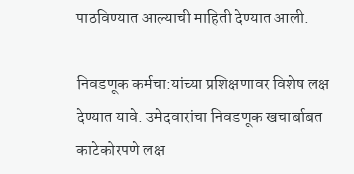पाठविण्यात आल्याची माहिती देण्यात आली.

निवडणूक कर्मचा:यांच्या प्रशिक्षणावर विशेष लक्ष देण्यात यावे. उमेदवारांचा निवडणूक खचार्बाबत काटेकोरपणे लक्ष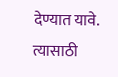देण्यात यावे. त्यासाठी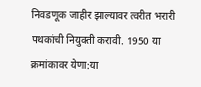निवडणूक जाहीर झाल्यावर त्वरीत भरारी पथकांची नियुक्ती करावी. 1950 या     क्रमांकावर येणा:या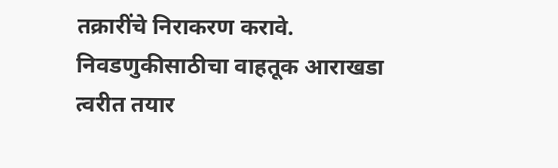तक्रारींचे निराकरण करावे. निवडणुकीसाठीचा वाहतूक आराखडा त्वरीत तयार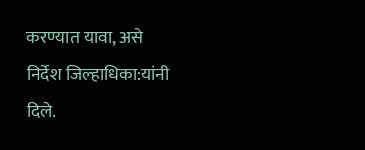करण्यात यावा, असे निर्देश जिल्हाधिका:यांनी दिले.